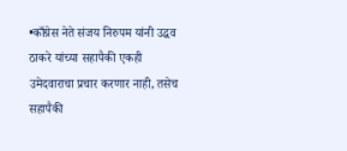•काँग्रेस नेते संजय निरुपम यांनी उद्धव ठाकरे यांच्या सहापैकी एकही उमेदवाराचा प्रचार करणार नाही, तसेच सहापैकी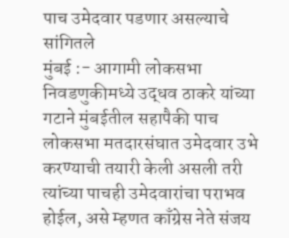पाच उमेदवार पडणार असल्याचे सांगितले
मुंबई :- आगामी लोकसभा निवडणुकीमध्ये उद्धव ठाकरे यांच्या गटाने मुंबईतील सहापैकी पाच लोकसभा मतदारसंघात उमेदवार उभे करण्याची तयारी केली असली तरी त्यांच्या पाचही उमेदवारांचा पराभव होईल, असे म्हणत काँग्रेस नेते संजय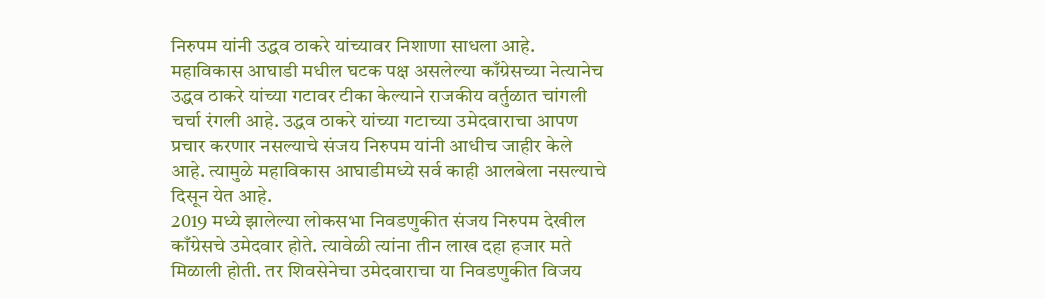निरुपम यांनी उद्धव ठाकरे यांच्यावर निशाणा साधला आहे. महाविकास आघाडी मधील घटक पक्ष असलेल्या काँग्रेसच्या नेत्यानेच उद्धव ठाकरे यांच्या गटावर टीका केल्याने राजकीय वर्तुळात चांगली चर्चा रंगली आहे. उद्धव ठाकरे यांच्या गटाच्या उमेदवाराचा आपण प्रचार करणार नसल्याचे संजय निरुपम यांनी आधीच जाहीर केले आहे. त्यामुळे महाविकास आघाडीमध्ये सर्व काही आलबेला नसल्याचे दिसून येत आहे.
2019 मध्ये झालेल्या लोकसभा निवडणुकीत संजय निरुपम देखील काँग्रेसचे उमेदवार होते. त्यावेळी त्यांना तीन लाख दहा हजार मते मिळाली होती. तर शिवसेनेचा उमेदवाराचा या निवडणुकीत विजय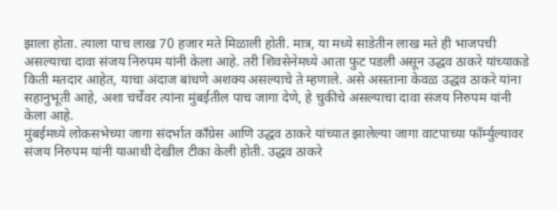झाला होता. त्याला पाच लाख 70 हजार मते मिळाली होती. मात्र, या मध्ये साडेतीन लाख मते ही भाजपची असल्याचा दावा संजय निरुपम यांनी केला आहे. तरी शिवसेनेमध्ये आता फुट पडली असून उद्धव ठाकरे यांच्याकडे किती मतदार आहेत, याचा अंदाज बांधणे अशक्य असल्याचे ते म्हणाले. असे असताना केवळ उद्धव ठाकरे यांना सहानुभूती आहे, अशा चर्चेवर त्यांना मुंबईतील पाच जागा देणे, हे चुकीचे असल्याचा दावा संजय निरुपम यांनी केला आहे.
मुंबईमध्ये लोकसभेच्या जागा संदर्भात काँग्रेस आणि उद्धव ठाकरे यांच्यात झालेल्या जागा वाटपाच्या फॉर्म्युल्यावर संजय निरुपम यांनी याआधी देखील टीका केली होती. उद्धव ठाकरे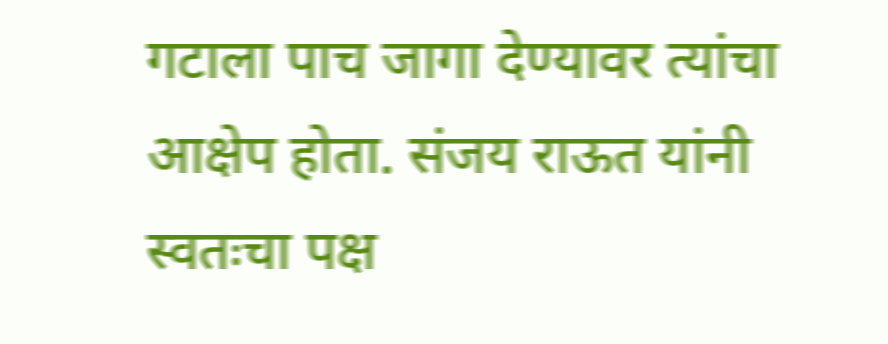गटाला पाच जागा देण्यावर त्यांचा आक्षेप होता. संजय राऊत यांनी स्वतःचा पक्ष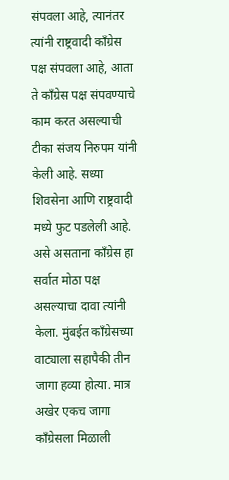संपवला आहे, त्यानंतर त्यांनी राष्ट्रवादी काँग्रेस पक्ष संपवला आहे, आता ते काँग्रेस पक्ष संपवण्याचे काम करत असल्याची टीका संजय निरुपम यांनी केली आहे. सध्या शिवसेना आणि राष्ट्रवादी मध्ये फुट पडलेली आहे. असे असताना काँग्रेस हा सर्वात मोठा पक्ष असल्याचा दावा त्यांनी केला. मुंबईत काँग्रेसच्या वाट्याला सहापैकी तीन जागा हव्या होत्या. मात्र अखेर एकच जागा काँग्रेसला मिळाली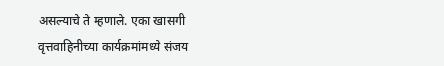असल्याचे ते म्हणाले. एका खासगी वृत्तवाहिनीच्या कार्यक्रमांमध्ये संजय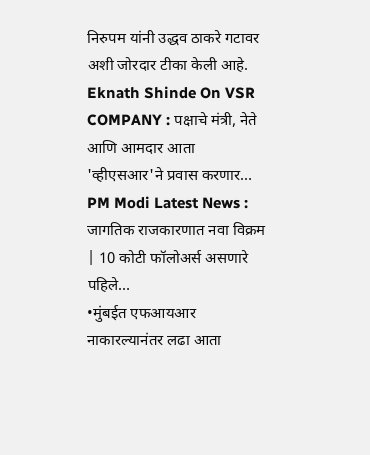निरुपम यांनी उद्धव ठाकरे गटावर अशी जोरदार टीका केली आहे.
Eknath Shinde On VSR COMPANY : पक्षाचे मंत्री, नेते आणि आमदार आता 'व्हीएसआर'ने प्रवास करणार…
PM Modi Latest News : जागतिक राजकारणात नवा विक्रम | 10 कोटी फॉलोअर्स असणारे पहिले…
•मुंबईत एफआयआर नाकारल्यानंतर लढा आता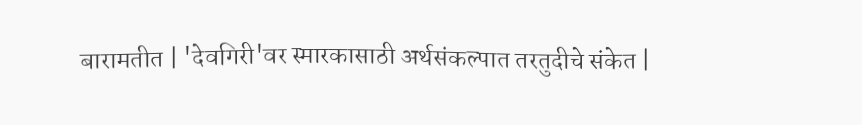बारामतीत | 'देवगिरी'वर स्मारकासाठी अर्थसंकल्पात तरतुदीचे संकेत |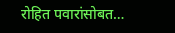रोहित पवारांसोबत…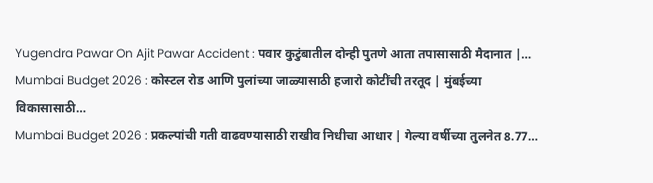Yugendra Pawar On Ajit Pawar Accident : पवार कुटुंबातील दोन्ही पुतणे आता तपासासाठी मैदानात |…
Mumbai Budget 2026 : कोस्टल रोड आणि पुलांच्या जाळ्यासाठी हजारो कोटींची तरतूद | मुंबईच्या विकासासाठी…
Mumbai Budget 2026 : प्रकल्पांची गती वाढवण्यासाठी राखीव निधीचा आधार | गेल्या वर्षीच्या तुलनेत 8.77…